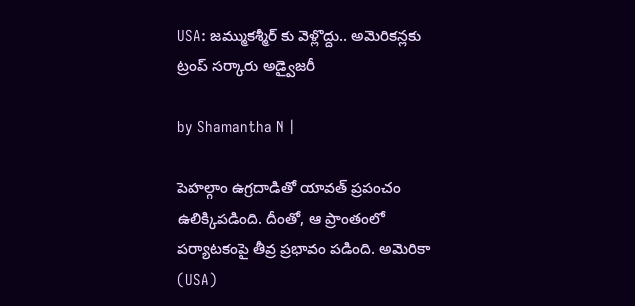USA: జమ్ముకశ్మీర్ కు వెళ్లొద్దు.. అమెరికన్లకు ట్రంప్ సర్కారు అడ్వైజరీ

by Shamantha N |

పెహల్గాం ఉగ్రదాడితో యావత్ ప్రపంచం ఉలిక్కిపడింది. దీంతో, ఆ ప్రాంతంలో పర్యాటకంపై తీవ్ర ప్రభావం పడింది. అమెరికా (USA)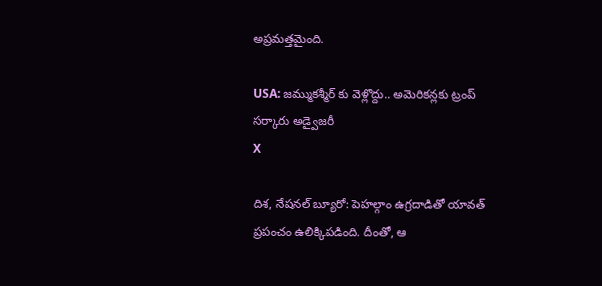అప్రమత్తమైంది.

USA: జమ్ముకశ్మీర్ కు వెళ్లొద్దు.. అమెరికన్లకు ట్రంప్ సర్కారు అడ్వైజరీ
X

దిశ, నేషనల్ బ్యూరో: పెహల్గాం ఉగ్రదాడితో యావత్ ప్రపంచం ఉలిక్కిపడింది. దీంతో, ఆ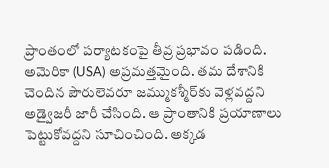ప్రాంతంలో పర్యాటకంపై తీవ్ర ప్రభావం పడింది. అమెరికా (USA) అప్రమత్తమైంది. తమ దేశానికి చెందిన పౌరులెవరూ జమ్ముకశ్మీర్‌కు వెళ్లవద్దని అడ్వైజరీ జారీ చేసింది. ఆ ప్రాంతానికి ప్రయాణాలు పెట్టుకోవద్దని సూచించింది. అక్కడ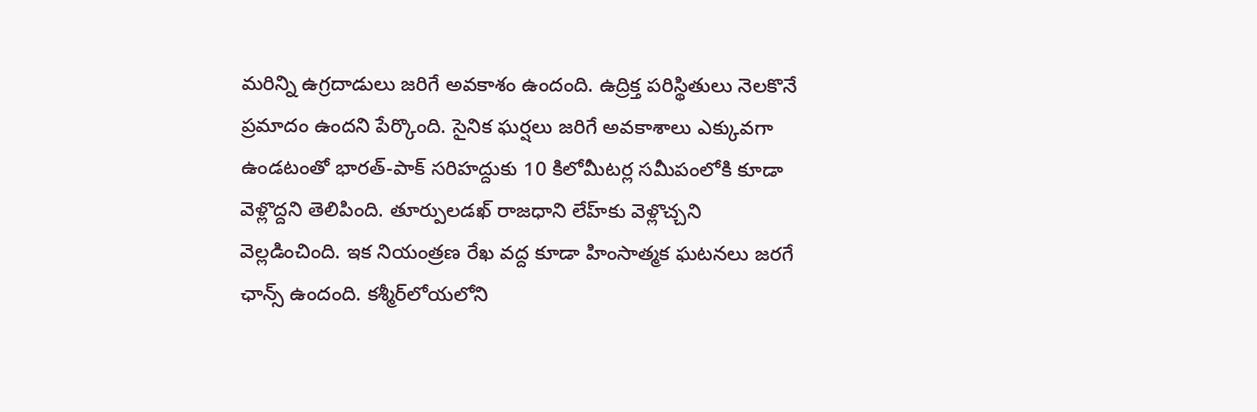మరిన్ని ఉగ్రదాడులు జరిగే అవకాశం ఉందంది. ఉద్రిక్త పరిస్థితులు నెలకొనే ప్రమాదం ఉందని పేర్కొంది. సైనిక ఘర్షలు జరిగే అవకాశాలు ఎక్కువగా ఉండటంతో భారత్‌-పాక్‌ సరిహద్దుకు 10 కిలోమీటర్ల సమీపంలోకి కూడా వెళ్లొద్దని తెలిపింది. తూర్పులడఖ్ రాజధాని లేహ్‌కు వెళ్లొచ్చని వెల్లడించింది. ఇక నియంత్రణ రేఖ వద్ద కూడా హింసాత్మక ఘటనలు జరగే ఛాన్స్ ఉందంది. కశ్మీర్‌లోయలోని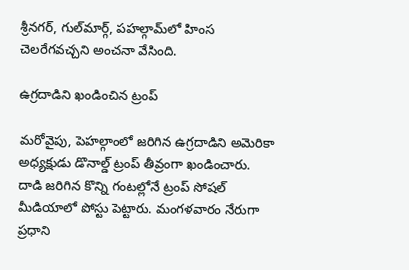శ్రీనగర్‌, గుల్‌మార్గ్‌, పహల్గామ్‌లో హింస చెలరేగవచ్చని అంచనా వేసింది.

ఉగ్రదాడిని ఖండించిన ట్రంప్

మరోవైపు, పెహల్గాంలో జరిగిన ఉగ్రదాడిని అమెరికా అధ్యక్షుడు డొనాల్డ్ ట్రంప్ తీవ్రంగా ఖండించారు. దాడి జరిగిన కొన్ని గంటల్లోనే ట్రంప్‌ సోషల్‌ మీడియాలో పోస్టు పెట్టారు. మంగళవారం నేరుగా ప్రధాని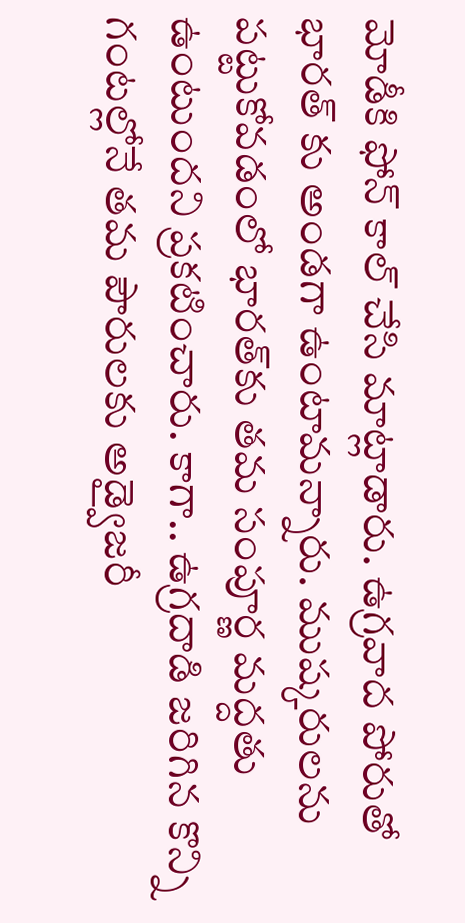మోడీకి ఫోన్ కాల్ చేసి మాట్లాడారు. ఉగ్రవాద పోరుతో భారత్ కు అండగా ఉంటామన్నారు. ముష్కరులను పట్టుకోవడంలో భారత్‌కు తమ సంపూర్ణ మద్దతు ఉంటుందని ప్రకటించారు. కాగా.. ఉగ్రదాడి జరిగిన కొన్ని గంటల్లోనే తమ పౌరులకు అడ్వైజరీ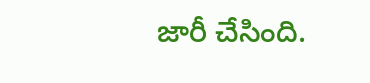జారీ చేసింది.